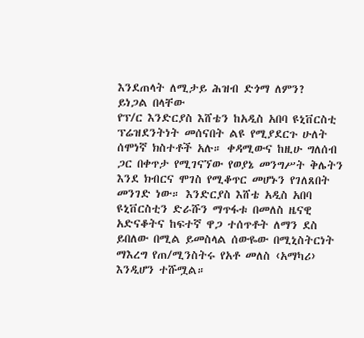እንደጠላት ለሚታይ ሕዝብ ድጎማ ለምን?
ይነጋል በላቸው
የፕ/ር እንድርያስ እሸቴን ከአዲስ አበባ ዩኒቨርስቲ ፕሬዝደንትነት መሰናበት ልዩ የሚያደርጉ ሁለት ሰሞነኛ ክስተቶች አሉ። ቀዳሚውና ከዚሁ ግለሰብ ጋር በቀጥታ የሚገናኘው የወያኔ መንግሥት ቅሌትን እንደ ክብርና ሞገስ የሚቆጥር መሆኑን የገለጸበት መንገድ ነው። እንድርያስ እሸቴ አዲስ አበባ ዩኒቨርስቲን ድራሹን ማጥፋቱ በመለስ ዜናዊ አድናቆትና ከፍተኛ ዋጋ ተሰጥቶት ለማን ደስ ይበለው በሚል ይመስላል ሰውዬው በሚኒስትርነት ማእረግ የጠ/ሚንስትሩ የአቶ መለስ ‹አማካሪ› እንዲሆን ተሹሟል።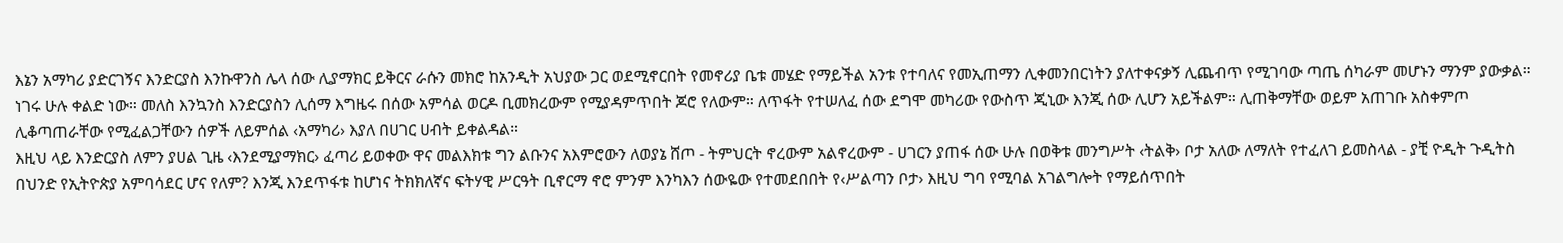እኔን አማካሪ ያድርገኝና እንድርያስ እንኩዋንስ ሌላ ሰው ሊያማክር ይቅርና ራሱን መክሮ ከአንዲት አህያው ጋር ወደሚኖርበት የመኖሪያ ቤቱ መሄድ የማይችል አንቱ የተባለና የመኢጠማን ሊቀመንበርነትን ያለተቀናቃኝ ሊጨብጥ የሚገባው ጣጤ ሰካራም መሆኑን ማንም ያውቃል። ነገሩ ሁሉ ቀልድ ነው። መለስ እንኳንስ እንድርያስን ሊሰማ እግዜሩ በሰው አምሳል ወርዶ ቢመክረውም የሚያዳምጥበት ጆሮ የለውም። ለጥፋት የተሠለፈ ሰው ደግሞ መካሪው የውስጥ ጂኒው እንጂ ሰው ሊሆን አይችልም። ሊጠቅማቸው ወይም አጠገቡ አስቀምጦ ሊቆጣጠራቸው የሚፈልጋቸውን ሰዎች ለይምሰል ‹አማካሪ› እያለ በሀገር ሀብት ይቀልዳል።
እዚህ ላይ እንድርያስ ለምን ያሀል ጊዜ ‹እንደሚያማክር› ፈጣሪ ይወቀው ዋና መልእክቱ ግን ልቡንና አእምሮውን ለወያኔ ሸጦ - ትምህርት ኖረውም አልኖረውም - ሀገርን ያጠፋ ሰው ሁሉ በወቅቱ መንግሥት ‹ትልቅ› ቦታ አለው ለማለት የተፈለገ ይመስላል - ያቺ ዮዲት ጉዲትስ በህንድ የኢትዮጵያ አምባሳደር ሆና የለም? እንጂ እንደጥፋቱ ከሆነና ትክክለኛና ፍትሃዊ ሥርዓት ቢኖርማ ኖሮ ምንም እንካእን ሰውዬው የተመደበበት የ‹ሥልጣን ቦታ› እዚህ ግባ የሚባል አገልግሎት የማይሰጥበት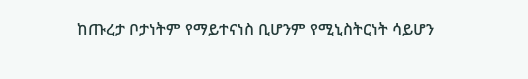ከጡረታ ቦታነትም የማይተናነስ ቢሆንም የሚኒስትርነት ሳይሆን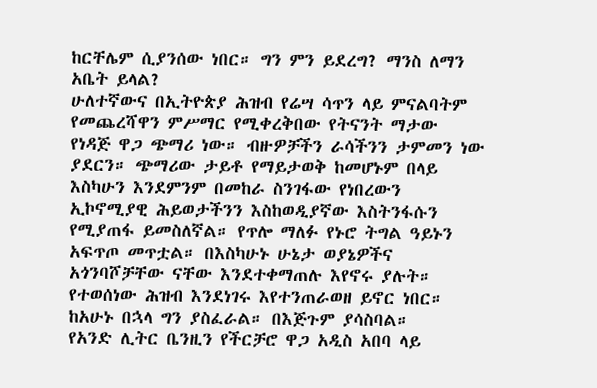ከርቸሌም ሲያንሰው ነበር። ግን ምን ይደረግ? ማንስ ለማን አቤት ይላል?
ሁለተኛውና በኢትዮጵያ ሕዝብ የሬሣ ሳጥን ላይ ምናልባትም የመጨረሻዋን ምሥማር የሚቀረቅበው የትናንት ማታው የነዳጅ ዋጋ ጭማሪ ነው። ብዙዎቻችን ራሳችንን ታምመን ነው ያደርን። ጭማሪው ታይቶ የማይታወቅ ከመሆኑም በላይ እስካሁን እንደምንም በመከራ ስንገፋው የነበረውን ኢኮኖሚያዊ ሕይወታችንን እስከወዲያኛው እስትንፋሱን የሚያጠፋ ይመስለኛል። የጥሎ ማለፉ የኑሮ ትግል ዓይኑን አፍጥጦ መጥቷል። በእስካሁኑ ሁኔታ ወያኔዎችና አጎንባሾቻቸው ናቸው እንደተቀማጠሉ እየኖሩ ያሉት። የተወሰነው ሕዝብ እንደነገሩ እየተንጠራወዘ ይኖር ነበር። ከአሁኑ በኋላ ግን ያስፈራል። በእጅጉም ያሳስባል።
የአንድ ሊትር ቤንዚን የችርቻሮ ዋጋ አዲስ አበባ ላይ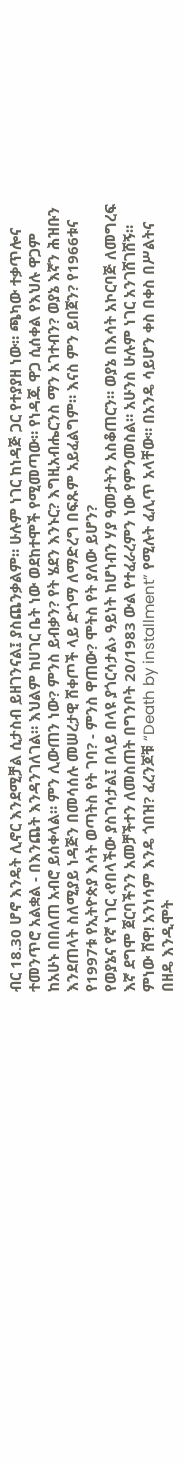ብር 18.30 ሆኖ እንዴት ሊኖር እንደሚቻል ሲታስብ ይዘገንናል፤ ያስጨንቃልም። ሁሉም ነገር ከነዳጅ ጋር የተያያዘ ነው። ጫካው ተቃጥሎና ተመንጥሮ አልቋል - በእንጨት እንዳንገለገል። እህልም ከሀገር ቤት ነው ወደከተሞች የሚመጣው። የነዳጁ ዋጋ ሲሰቀል የእህሉ ዋጋም ከአሁኑ በበለጠ አብሮ ይሰቀላል። ምን ሊውጠን ነው? ምንስ ይብቃን? የት ሄደን እንኑር? እግዚአብሔርንስ ማን አገተብን? ወያኔ እኛን ሕዝቡን እንደጠላት ስለሚያይ ነዳጅን በመሳሰሉ መሠረታዊ ሸቀጦች ላይ ድጎማ ለማድረግ በፍጹም አይፈልግም። እናስ ምን ይበጀን? የ1966ቱና የ1997ቱ የኢትዮጵያ እሳት ወጣትስ የት ገባ? - ምንስ ዋጠው? ሞትስ የት ያለው ይሆን?
የወያኔና የኛ ነገር ‹የበላችው ያስገሳታል፤ በላይ በላዩ ያጎርሳታል› ዓይነት ከሆነብን ሃያ ዓመታትን አስቆጠርን። ወያኔ በእሳት አኮርባጅ ለመግረፍ እኛ ደግሞ ጀርባችንን አመቻችተን ለመስጠት በግንቦት 20/1983 ውል የተፈራረምን ነው የምንመስል። አሁንስ ሁሉም ነገር አንገሸገሸኝ። ምነው ሸዋ! አንነሳም እንዴ ጎበዝ? ፈረንጆቹ “Death by installment” የሚሉት ፈሊጥ አላቸው። በአንዴ ሳይሆን ቀስ በቀስ በሥልትና በዘዴ እንዲሞት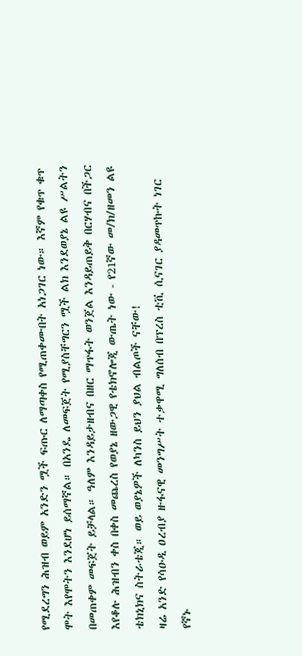የሚደረግን ሕዝብ ወይም አንድን ሟች ፍጡር ለማጣቀስ የሚጠቀሙበት አነጋገር ነው። እኛም የቁጥ ቁጥ ሞት እየሞትን እንደሆነ ይሰማኛል። በአንዴ ለመፍጀት የሚያስቸግርን ሟች ልክ እንደወያኔ ልዩ ሥልትን በመጠቀም መፍጀት ይቻላል። ዓለም እንዳይታዘብና በዘር ማጥፋት ወንጀል እንዳይጠይቅ በርሃብና በችጋር እየቆሉ ሕዝብን ቀስ በቀስ መጨረስ የወያኔ ዘውጋዊ የቴክኖሎጂ ውጤት ነው - የ21ኛው መ/ክ/ዘመን ልዩ ቴክኒክና ስትራቴጂ። ወይ ወያኔዎች ለካንስ ይህን ያህል ብልጦች ናቸው!
ዛሬ አንድ የሳዑዲ ዐረብያ ዙፋናዊ መንግሥት ተቃዋሚ ግለሰብ በፕረስ ቲቪ ሲናገር ያዳመጥኩት ነገር የኛኑ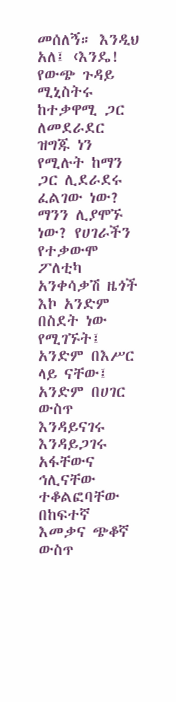መሰለኝ። እንዲህ አለ፤ ‹እንዴ! የውጭ ጉዳይ ሚኒስትሩ ከተቃዋሚ ጋር ለመደራደር ዝግጁ ነን የሚሉት ከማን ጋር ሊደራደሩ ፈልገው ነው? ማንን ሊያሞኙ ነው? የሀገራችን የተቃውሞ ፖለቲካ አንቀሳቃሽ ዜጎች እኮ አንድም በስደት ነው የሚገኙት፤ አንድም በእሥር ላይ ናቸው፤ አንድም በሀገር ውስጥ እንዳይናገሩ እንዳይጋገሩ አፋቸውና ኅሊናቸው ተቆልፎባቸው በከፍተኛ እመቃና ጭቆኛ ውስጥ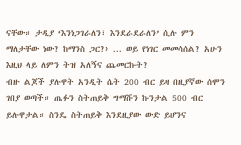ናቸው። ታዲያ ‘እንነጋገራለን፣ እንደራደራለን’ ሲሉ ምን ማለታቸው ነው? ከማንስ ጋር?› ... ወይ የነገር መመሳሰል? አሁን እዚህ ላይ ለምን ትዝ አለኝና ጨመርኩት?
ብዙ ልጆች ያሉዋት አንዲት ሴት 200 ብር ይዛ በዚያኛው ሰሞን ገበያ ወጣች። ጤፉን ስትጠይቅ ግማሹን ኩንታል 500 ብር ይሉዋታል። ስንዴ ስትጠይቅ እንደዚያው ውድ ይሆንና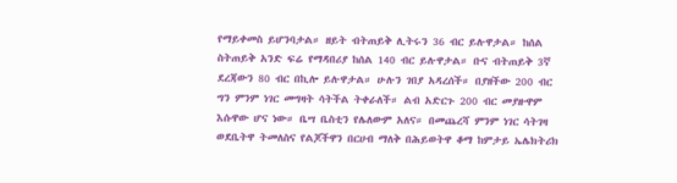የማይቀመስ ይሆንባታል። ዘይት ብትጠይቅ ሊትሩን 36 ብር ይሉዋታል። ከሰል ስትጠይቅ አንድ ፍሬ የማዳበሪያ ከሰል 140 ብር ይሉዋታል። ቡና ብትጠይቅ 3ኛ ደረጃውን 80 ብር በኪሎ ይሉዋታል። ሁሉን ገበያ አዳረሰች። በያዘችው 200 ብር ግን ምንም ነገር መግዛት ሳትችል ትቀራለች። ልብ አድርጉ 200 ብር መያዙዋም እሱዋው ሆና ነው። ቤሣ ቤስቲን የሌለውም አለና። በመጨረሻ ምንም ነገር ሳትገዛ ወደቤትዋ ትመለስና የልጆችዋን በርሀብ ማለቅ በሕይወትዋ ቆማ ከምታይ ኤሌክትሪክ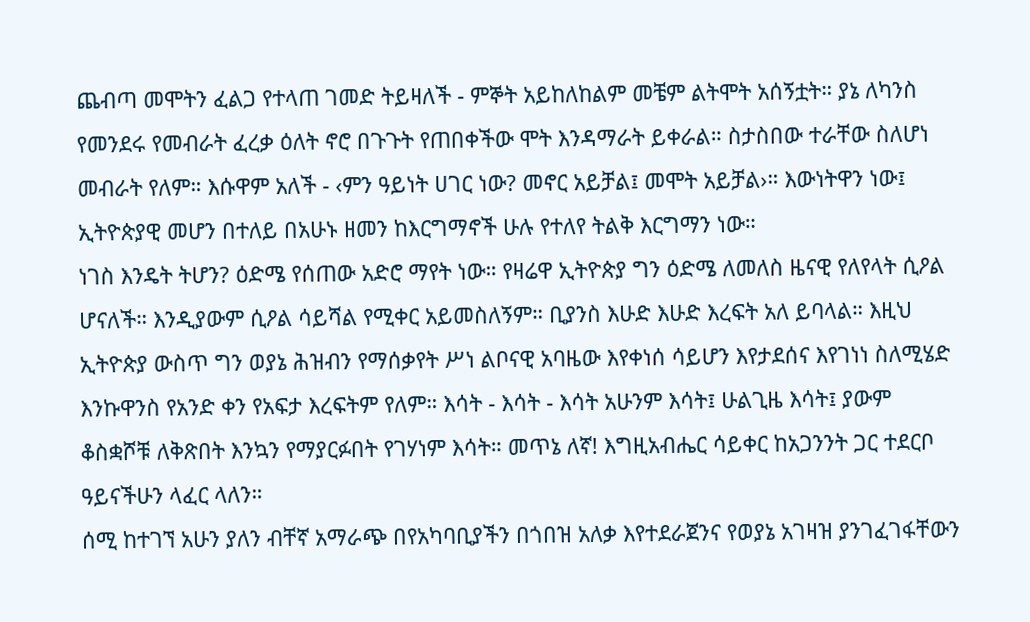ጨብጣ መሞትን ፈልጋ የተላጠ ገመድ ትይዛለች - ምኞት አይከለከልም መቼም ልትሞት አሰኝቷት። ያኔ ለካንስ የመንደሩ የመብራት ፈረቃ ዕለት ኖሮ በጉጉት የጠበቀችው ሞት እንዳማራት ይቀራል። ስታስበው ተራቸው ስለሆነ መብራት የለም። እሱዋም አለች - ‹ምን ዓይነት ሀገር ነው? መኖር አይቻል፤ መሞት አይቻል›። እውነትዋን ነው፤ ኢትዮጵያዊ መሆን በተለይ በአሁኑ ዘመን ከእርግማኖች ሁሉ የተለየ ትልቅ እርግማን ነው።
ነገስ እንዴት ትሆን? ዕድሜ የሰጠው አድሮ ማየት ነው። የዛሬዋ ኢትዮጵያ ግን ዕድሜ ለመለስ ዜናዊ የለየላት ሲዖል ሆናለች። እንዲያውም ሲዖል ሳይሻል የሚቀር አይመስለኝም። ቢያንስ እሁድ እሁድ እረፍት አለ ይባላል። እዚህ ኢትዮጵያ ውስጥ ግን ወያኔ ሕዝብን የማሰቃየት ሥነ ልቦናዊ አባዜው እየቀነሰ ሳይሆን እየታደሰና እየገነነ ስለሚሄድ እንኩዋንስ የአንድ ቀን የአፍታ እረፍትም የለም። እሳት - እሳት - እሳት አሁንም እሳት፤ ሁልጊዜ እሳት፤ ያውም ቆስቋሾቹ ለቅጽበት እንኳን የማያርፉበት የገሃነም እሳት። መጥኔ ለኛ! እግዚአብሔር ሳይቀር ከአጋንንት ጋር ተደርቦ ዓይናችሁን ላፈር ላለን።
ሰሚ ከተገኘ አሁን ያለን ብቸኛ አማራጭ በየአካባቢያችን በጎበዝ አለቃ እየተደራጀንና የወያኔ አገዛዝ ያንገፈገፋቸውን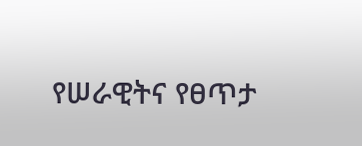የሠራዊትና የፀጥታ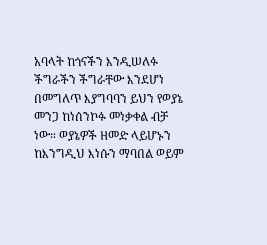አባላት ከጎናችን እንዲሠለፉ ችግራችን ችግራቸው እንደሆነ በመግለጥ እያግባባን ይህን የወያኔ መንጋ ከነሰንኮፉ መነቃቀል ብቻ ነው። ወያኔዎች ዘመድ ላይሆኑን ከእንግዲህ እነሱን ማባበል ወይም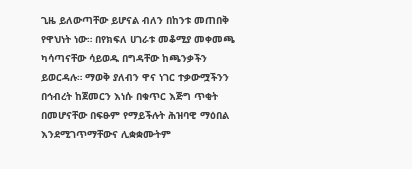ጊዜ ይለውጣቸው ይሆናል ብለን በከንቱ መጠበቅ የዋህነት ነው። በየክፍለ ሀገራቱ መቆሚያ መቀመጫ ካሳጣናቸው ሳይወዱ በግዳቸው ከጫንቃችን ይወርዳሉ። ማወቅ ያለብን ዋና ነገር ተቃውሟችንን በኅብረት ከጀመርን እነሱ በቁጥር እጅግ ጥቂት በመሆናቸው በፍፁም የማይችሉት ሕዝባዊ ማዕበል እንደሚገጥማቸውና ሊቋቋሙትም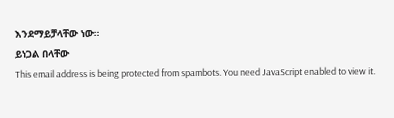እንደማይቻላቸው ነው።
ይነጋል በላቸው
This email address is being protected from spambots. You need JavaScript enabled to view it.